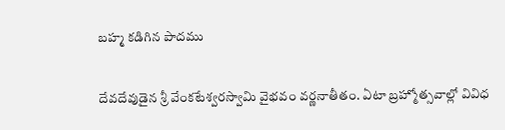బహ్మ కడిగిన పాదము

దేవదేవుడైన శ్రీ వేంకటేశ్వరస్వామి వైభవం వర్ణనాతీతం. ఏటా బ్రహ్మోత్సవాల్లో వివిధ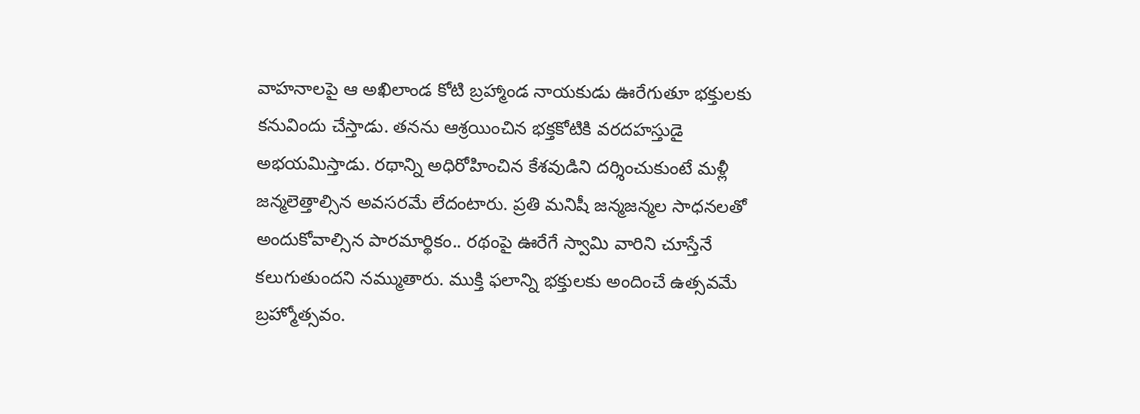వాహనాలపై ఆ అఖిలాండ కోటి బ్రహ్మాండ నాయకుడు ఊరేగుతూ భక్తులకు కనువిందు చేస్తాడు. తనను ఆశ్రయించిన భక్తకోటికి వరదహస్తుడై అభయమిస్తాడు. రథాన్ని అధిరోహించిన కేశవుడిని దర్శించుకుంటే మళ్లీ జన్మలెత్తాల్సిన అవసరమే లేదంటారు. ప్రతి మనిషీ జన్మజన్మల సాధనలతో అందుకోవాల్సిన పారమార్థికం.. రథంపై ఊరేగే స్వామి వారిని చూస్తేనే కలుగుతుందని నమ్ముతారు. ముక్తి ఫలాన్ని భక్తులకు అందించే ఉత్సవమే బ్రహ్మోత్సవం.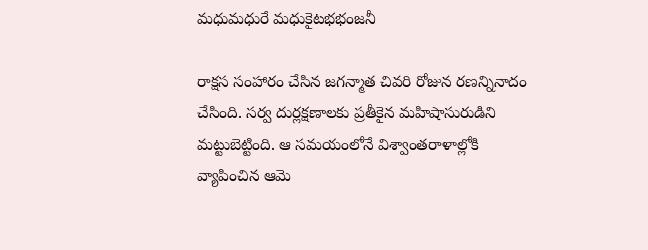మధుమధురే మధుకైటభభంజనీ

రాక్షస సంహారం చేసిన జగన్మాత చివరి రోజున రణన్నినాదం చేసింది. సర్వ దుర్లక్షణాలకు ప్రతీకైన మహిషాసురుడిని మట్టుబెట్టింది. ఆ సమయంలోనే విశ్వాంతరాళాల్లోకి వ్యాపించిన ఆమె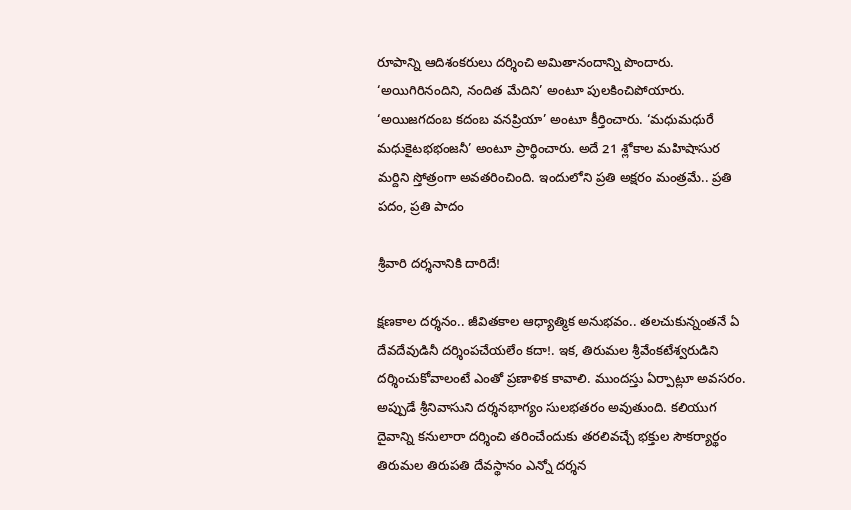రూపాన్ని ఆదిశంకరులు దర్శించి అమితానందాన్ని పొందారు. ‘అయిగిరినందిని, నందిత మేదిని’ అంటూ పులకించిపోయారు. ‘అయిజగదంబ కదంబ వనప్రియా’ అంటూ కీర్తించారు. ‘మధుమధురే మధుకైటభభంజనీ’ అంటూ ప్రార్థించారు. అదే 21 శ్లోకాల మహిషాసుర మర్దిని స్తోత్రంగా అవతరించింది. ఇందులోని ప్రతి అక్షరం మంత్రమే.. ప్రతి పదం, ప్రతి పాదం

శ్రీవారి దర్శనానికి దారిదే!

క్షణకాల దర్శనం.. జీవితకాల ఆధ్యాత్మిక అనుభవం.. తలచుకున్నంతనే ఏ దేవదేవుడినీ దర్శింపచేయలేం కదా!. ఇక, తిరుమల శ్రీవేంకటేశ్వరుడిని దర్శించుకోవాలంటే ఎంతో ప్రణాళిక కావాలి. ముందస్తు ఏర్పాట్లూ అవసరం. అప్పుడే శ్రీనివాసుని దర్శనభాగ్యం సులభతరం అవుతుంది. కలియుగ దైవాన్ని కనులారా దర్శించి తరించేందుకు తరలివచ్చే భక్తుల సౌకర్యార్థం తిరుమల తిరుపతి దేవస్థానం ఎన్నో దర్శన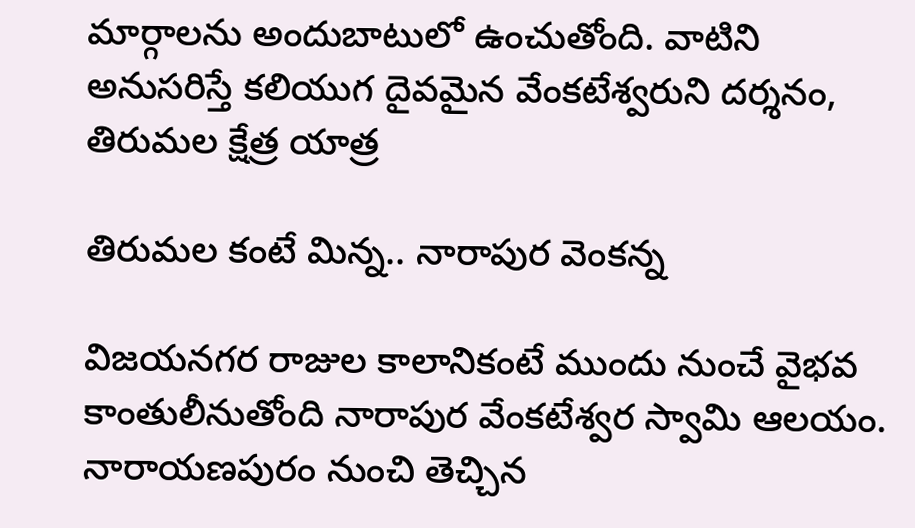మార్గాలను అందుబాటులో ఉంచుతోంది. వాటిని అనుసరిస్తే కలియుగ దైవమైన వేంకటేశ్వరుని దర్శనం, తిరుమల క్షేత్ర యాత్ర

తిరుమల కంటే మిన్న.. నారాపుర వెంకన్న

విజయనగర రాజుల కాలానికంటే ముందు నుంచే వైభవ కాంతులీనుతోంది నారాపుర వేంకటేశ్వర స్వామి ఆలయం. నారాయణపురం నుంచి తెచ్చిన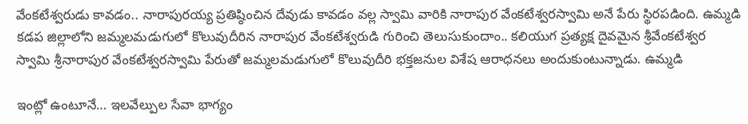వేంకటేశ్వరుడు కావడం.. నారాపురయ్య ప్రతిష్ఠించిన దేవుడు కావడం వల్ల స్వామి వారికి నారాపుర వేంకటేశ్వరస్వామి అనే పేరు స్థిరపడింది. ఉమ్మడి కడప జిల్లాలోని జమ్మలమడుగులో కొలువుదీరిన నారాపుర వేంకటేశ్వరుడి గురించి తెలుసుకుందాం.. కలియుగ ప్రత్యక్ష దైవమైన శ్రీవేంకటేశ్వర స్వామి శ్రీనారాపుర వేంకటేశ్వరస్వామి పేరుతో జమ్మలమడుగులో కొలువుదీరి భక్తజనుల విశేష ఆరాధనలు అందుకుంటున్నాడు. ఉమ్మడి

ఇంట్లో ఉంటూనే… ఇలవేల్పుల సేవా భాగ్యం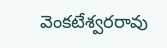వెంకటేశ్వరరావు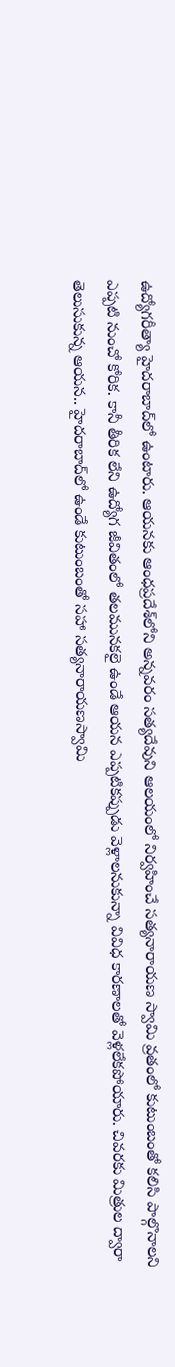ఉద్యోగరీత్యా హైదరాబాద్‍లో ఉంటారు. ఆయనకు ఆంధప్రదేశ్‍లోని అన్నవరం సత్యదేవుని ఆలయంలో నిర్వహించే సత్యనారాయణ స్వామి వ్రతంలో కుటుంబంతో కలిసి పాల్గొనాలని ఎప్పటి నుంచో కోరిక. కానీ తీరిక లేని ఉద్యోగ జీవితంలో తలమునకలై ఉండే ఆయన ఎప్పటికప్పుడు వెళ్లాలనుకున్నా వివిధ కారణాలతో వెళ్లలేకపోయారు. చివరకు మిత్రుల ద్వారా తెలుసుకున్న ఆయన.. హైదరాబాద్‍లో ఉండే కుటుంబంతో సహా సత్యనారాయణస్వామి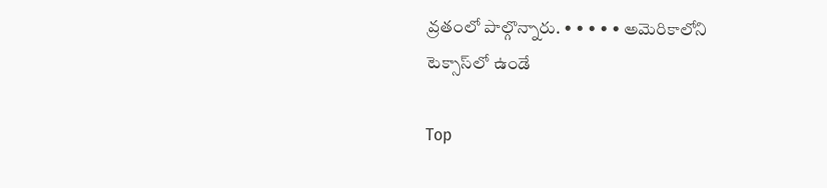వ్రతంలో పాల్గొన్నారు. • • • • • అమెరికాలోని టెక్సాస్‍లో ఉండే

Top